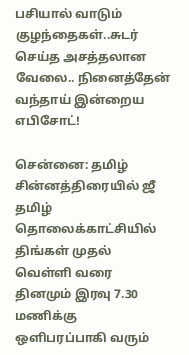பசியால் வாடும் குழந்தைகள்..சுடர் செய்த அசத்தலான வேலை.. நினைத்தேன் வந்தாய் இன்றைய எபிசோட்!

சென்னை: தமிழ் சின்னத்திரையில் ஜீ தமிழ் தொலைக்காட்சியில் திங்கள் முதல் வெள்ளி வரை தினமும் இரவு 7.30 மணிக்கு ஒளிபரப்பாகி வரும்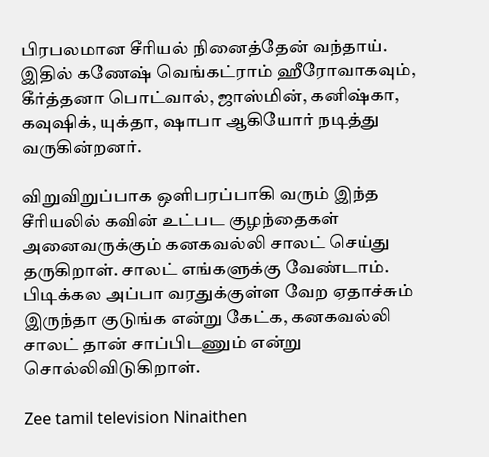பிரபலமான சீரியல் நினைத்தேன் வந்தாய். இதில் கணேஷ் வெங்கட்ராம் ஹீரோவாகவும், கீர்த்தனா பொட்வால், ஜாஸ்மின், கனிஷ்கா, கவுஷிக், யுக்தா, ஷாபா ஆகியோர் நடித்து வருகின்றனர்.

விறுவிறுப்பாக ஒளிபரப்பாகி வரும் இந்த சீரியலில் கவின் உட்பட குழந்தைகள் அனைவருக்கும் கனகவல்லி சாலட் செய்து தருகிறாள். சாலட் எங்களுக்கு வேண்டாம். பிடிக்கல அப்பா வரதுக்குள்ள வேற ஏதாச்சும் இருந்தா குடுங்க என்று கேட்க, கனகவல்லி சாலட் தான் சாப்பிடணும் என்று சொல்லிவிடுகிறாள்.

Zee tamil television Ninaithen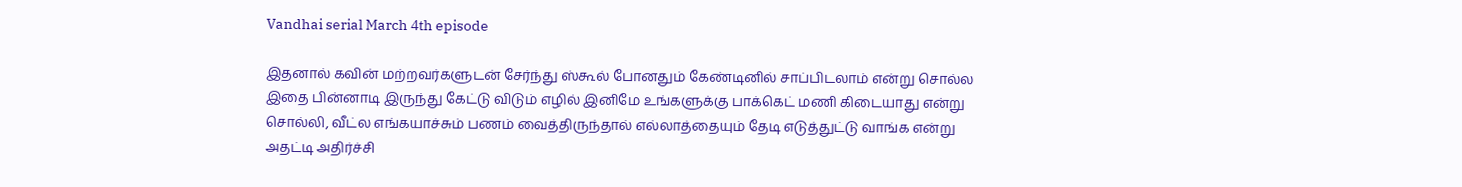Vandhai serial March 4th episode

இதனால் கவின் மற்றவர்களுடன் சேர்ந்து ஸ்கூல் போனதும் கேண்டினில் சாப்பிடலாம் என்று சொல்ல இதை பின்னாடி இருந்து கேட்டு விடும் எழில் இனிமே உங்களுக்கு பாக்கெட் மணி கிடையாது என்று சொல்லி, வீட்ல எங்கயாச்சும் பணம் வைத்திருந்தால் எல்லாத்தையும் தேடி எடுத்துட்டு வாங்க என்று அதட்டி அதிர்ச்சி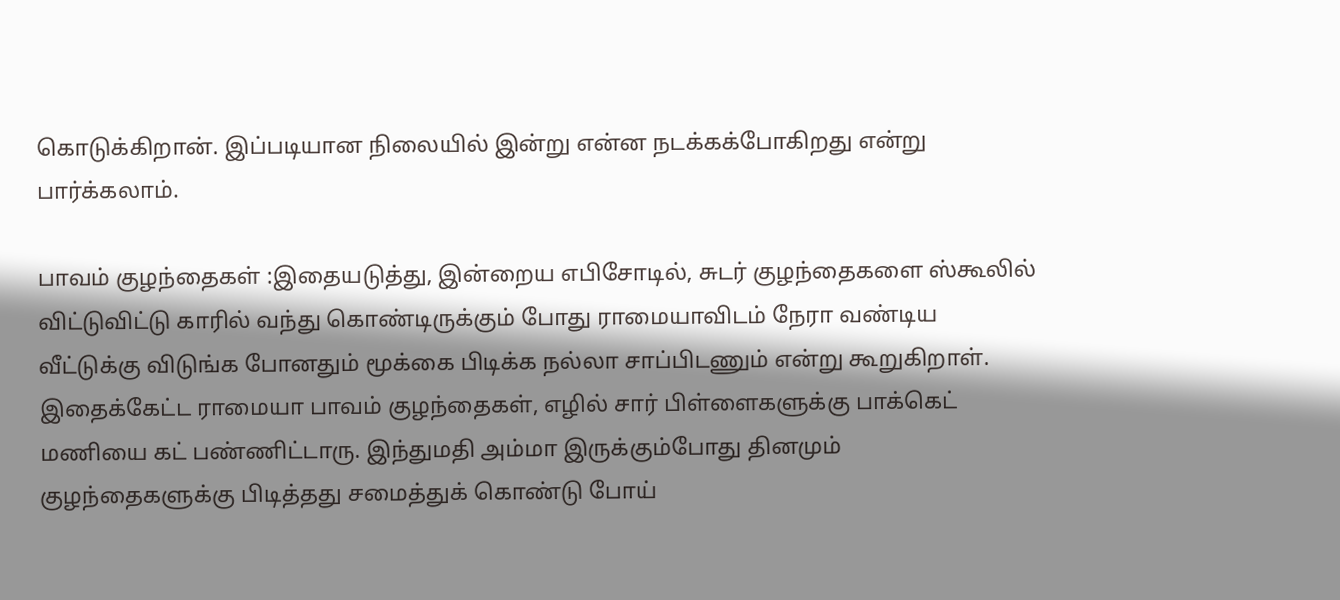கொடுக்கிறான். இப்படியான நிலையில் இன்று என்ன நடக்கக்போகிறது என்று பார்க்கலாம்.

பாவம் குழந்தைகள் :இதையடுத்து, இன்றைய எபிசோடில், சுடர் குழந்தைகளை ஸ்கூலில் விட்டுவிட்டு காரில் வந்து கொண்டிருக்கும் போது ராமையாவிடம் நேரா வண்டிய வீட்டுக்கு விடுங்க போனதும் மூக்கை பிடிக்க நல்லா சாப்பிடணும் என்று கூறுகிறாள். இதைக்கேட்ட ராமையா பாவம் குழந்தைகள், எழில் சார் பிள்ளைகளுக்கு பாக்கெட் மணியை கட் பண்ணிட்டாரு. இந்துமதி அம்மா இருக்கும்போது தினமும் குழந்தைகளுக்கு பிடித்தது சமைத்துக் கொண்டு போய்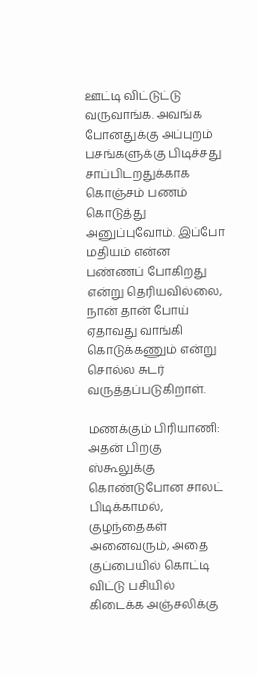ஊட்டி விட்டுட்டு வருவாங்க. அவங்க போனதுக்கு அப்புறம் பசங்களுக்கு பிடிச்சது சாப்பிடறதுக்காக கொஞ்சம் பணம் கொடுத்து அனுப்புவோம். இப்போ மதியம் என்ன பண்ணப் போகிறது என்று தெரியவில்லை, நான் தான் போய் ஏதாவது வாங்கி கொடுக்கணும் என்று சொல்ல சுடர் வருத்தப்படுகிறாள்.

மணக்கும் பிரியாணி: அதன் பிறகு ஸ்கூலுக்கு கொண்டுபோன சாலட் பிடிக்காமல், குழந்தைகள் அனைவரும், அதை குப்பையில் கொட்டி விட்டு பசியில் கிடைக்க அஞ்சலிக்கு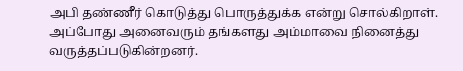அபி தண்ணீர் கொடுத்து பொருத்துக்க என்று சொல்கிறாள். அப்போது அனைவரும் தங்களது அம்மாவை நினைத்து வருத்தப்படுகின்றனர்.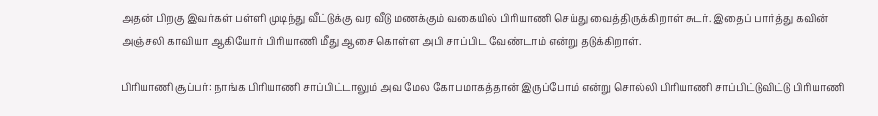அதன் பிறகு இவர்கள் பள்ளி முடிந்து வீட்டுக்கு வர வீடு மணக்கும் வகையில் பிரியாணி செய்து வைத்திருக்கிறாள் சுடர். இதைப் பார்த்து கவின் அஞ்சலி காவியா ஆகியோர் பிரியாணி மீது ஆசை கொள்ள அபி சாப்பிட வேண்டாம் என்று தடுக்கிறாள்.

பிரியாணி சூப்பர்: நாங்க பிரியாணி சாப்பிட்டாலும் அவ மேல கோபமாகத்தான் இருப்போம் என்று சொல்லி பிரியாணி சாப்பிட்டுவிட்டு பிரியாணி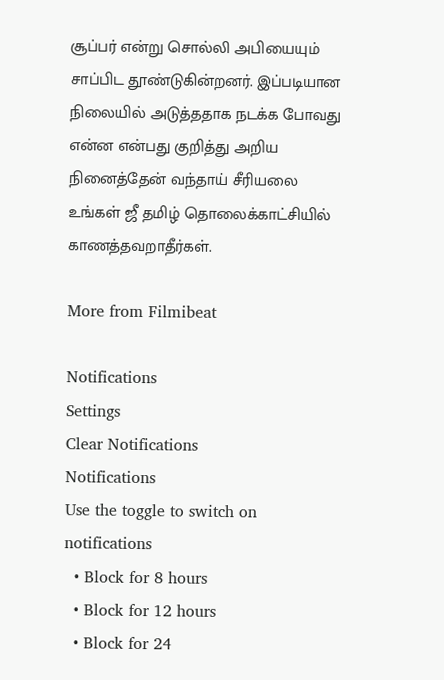சூப்பர் என்று சொல்லி அபியையும் சாப்பிட தூண்டுகின்றனர். இப்படியான நிலையில் அடுத்ததாக நடக்க போவது என்ன என்பது குறித்து அறிய நினைத்தேன் வந்தாய் சீரியலை உங்கள் ஜீ தமிழ் தொலைக்காட்சியில் காணத்தவறாதீர்கள்.

More from Filmibeat

Notifications
Settings
Clear Notifications
Notifications
Use the toggle to switch on notifications
  • Block for 8 hours
  • Block for 12 hours
  • Block for 24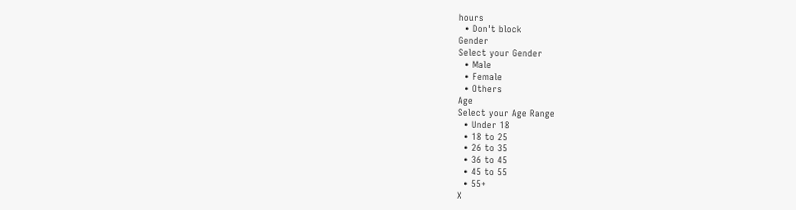hours
  • Don't block
Gender
Select your Gender
  • Male
  • Female
  • Others
Age
Select your Age Range
  • Under 18
  • 18 to 25
  • 26 to 35
  • 36 to 45
  • 45 to 55
  • 55+
X